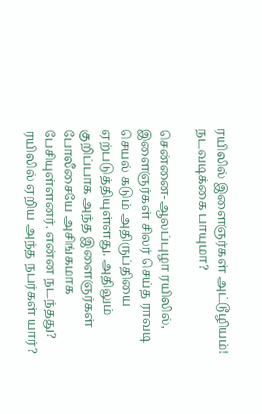ரயிலில் இளைஞர்கள் அட்டூழியம்! நடவடிக்கை பாயுமா?

சென்னை-ஆலப்புழா ரயிலில், இளைஞர்கள் சிலர் செய்த ராவடி செயல் கடும் அதிருப்தியை ஏற்படுத்தியுள்ளது. அதிலும் குறிப்பாக அந்த இளைஞர்கள் போலீசையே அசிங்கமாக பேசியுள்ளனர். என்ன நடந்தது? ரயிலில் ஏறிய அந்த நபர்கள் யார்?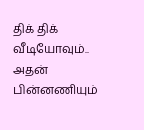திக் திக் வீடியோவும்.. அதன் பின்னணியும்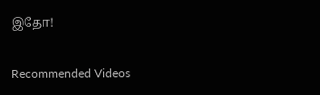இதோ!

Recommended Videos